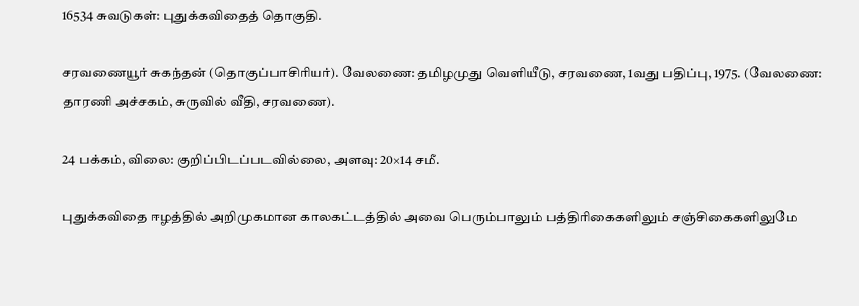16534 சுவடுகள்: புதுக்கவிதைத் தொகுதி.

சரவணையூர் சுகந்தன் (தொகுப்பாசிரியர்). வேலணை: தமிழமுது வெளியீடு, சரவணை, 1வது பதிப்பு, 1975. (வேலணை: தாரணி அச்சகம், சுருவில் வீதி, சரவணை).

24 பக்கம், விலை: குறிப்பிடப்படவில்லை, அளவு: 20×14 சமீ.

புதுக்கவிதை ஈழத்தில் அறிமுகமான காலகட்டத்தில் அவை பெரும்பாலும் பத்திரிகைகளிலும் சஞ்சிகைகளிலுமே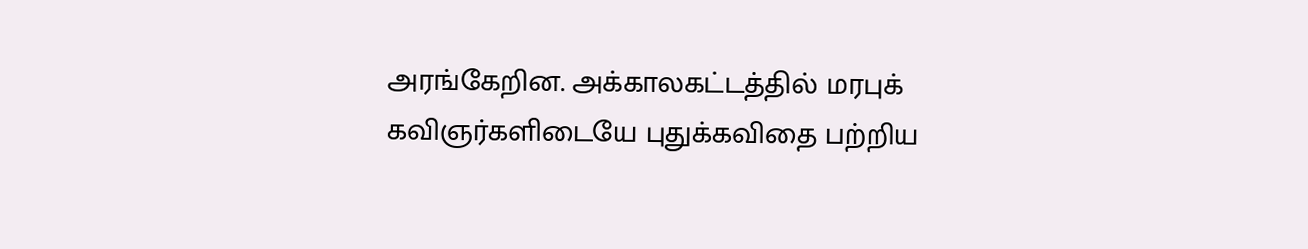அரங்கேறின. அக்காலகட்டத்தில் மரபுக் கவிஞர்களிடையே புதுக்கவிதை பற்றிய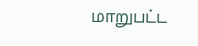மாறுபட்ட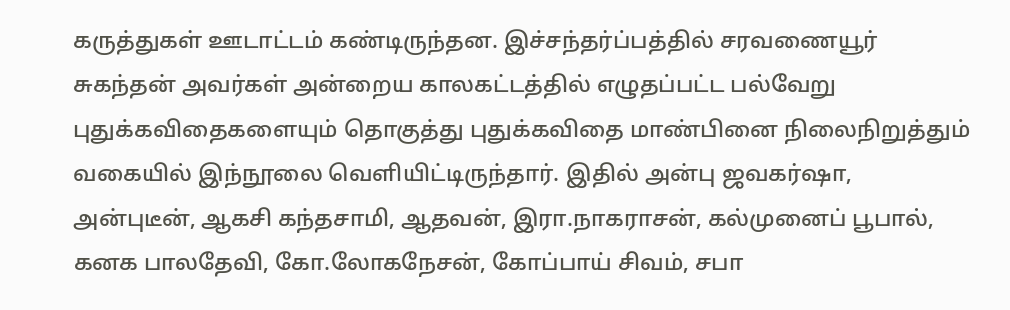கருத்துகள் ஊடாட்டம் கண்டிருந்தன. இச்சந்தர்ப்பத்தில் சரவணையூர் சுகந்தன் அவர்கள் அன்றைய காலகட்டத்தில் எழுதப்பட்ட பல்வேறு புதுக்கவிதைகளையும் தொகுத்து புதுக்கவிதை மாண்பினை நிலைநிறுத்தும் வகையில் இந்நூலை வெளியிட்டிருந்தார். இதில் அன்பு ஜவகர்ஷா, அன்புடீன், ஆகசி கந்தசாமி, ஆதவன், இரா.நாகராசன், கல்முனைப் பூபால், கனக பாலதேவி, கோ.லோகநேசன், கோப்பாய் சிவம், சபா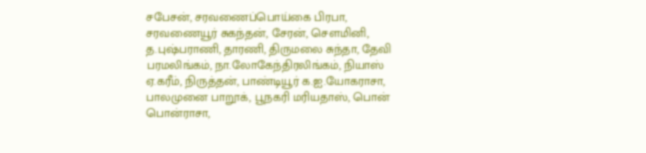சபேசன், சரவணைப்பொய்கை பிரபா, சரவணையூர் சுகந்தன், சேரன், சௌமினி, த.புஷ்பராணி, தாரணி, திருமலை சுந்தா, தேவி பரமலிங்கம், நா.லோகேந்திரலிங்கம், நியாஸ் ஏ.கரீம், நிருத்தன், பாண்டியூர் க.ஐ.யோகராசா, பாலமுனை பாறூக், பூநகரி மரியதாஸ், பொன் பொன்ராசா,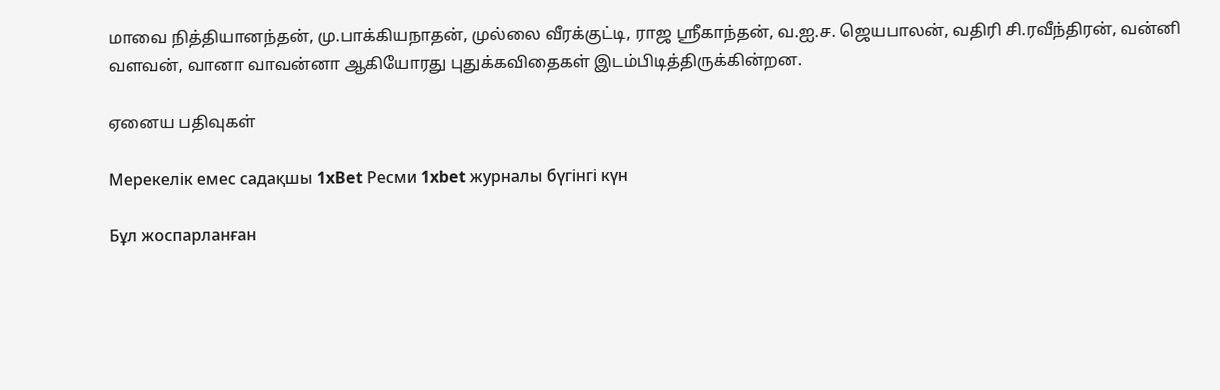மாவை நித்தியானந்தன், மு.பாக்கியநாதன், முல்லை வீரக்குட்டி, ராஜ ஸ்ரீகாந்தன், வ.ஐ.ச. ஜெயபாலன், வதிரி சி.ரவீந்திரன், வன்னி வளவன், வானா வாவன்னா ஆகியோரது புதுக்கவிதைகள் இடம்பிடித்திருக்கின்றன.

ஏனைய பதிவுகள்

Мерекелік емес садақшы 1xBet Ресми 1xbet журналы бүгінгі күн

Бұл жоспарланған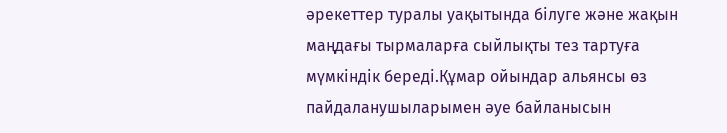әрекеттер туралы уақытында білуге және жақын маңдағы тырмаларға сыйлықты тез тартуға мүмкіндік береді.Құмар ойындар альянсы өз пайдаланушыларымен әуе байланысын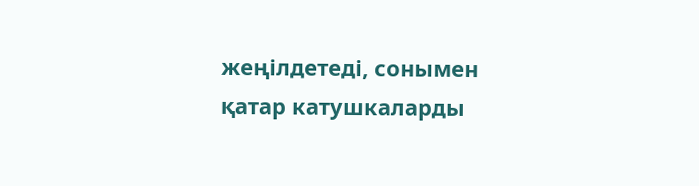жеңілдетеді, сонымен қатар катушкаларды